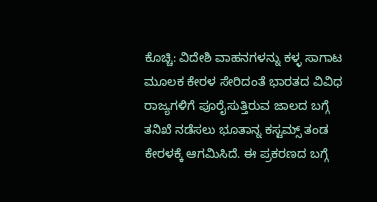ಕೊಚ್ಚಿ: ವಿದೇಶಿ ವಾಹನಗಳನ್ನು ಕಳ್ಳ ಸಾಗಾಟ ಮೂಲಕ ಕೇರಳ ಸೇರಿದಂತೆ ಭಾರತದ ವಿವಿಧ ರಾಜ್ಯಗಳಿಗೆ ಪೂರೈಸುತ್ತಿರುವ ಜಾಲದ ಬಗ್ಗೆ ತನಿಖೆ ನಡೆಸಲು ಭೂತಾನ್ನ ಕಸ್ಟಮ್ಸ್ ತಂಡ ಕೇರಳಕ್ಕೆ ಆಗಮಿಸಿದೆ. ಈ ಪ್ರಕರಣದ ಬಗ್ಗೆ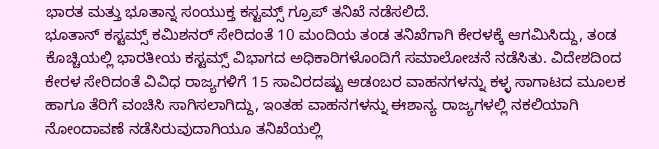ಭಾರತ ಮತ್ತು ಭೂತಾನ್ನ ಸಂಯುಕ್ತ ಕಸ್ಟಮ್ಸ್ ಗ್ರೂಪ್ ತನಿಖೆ ನಡೆಸಲಿದೆ.
ಭೂತಾನ್ ಕಸ್ಟಮ್ಸ್ ಕಮಿಶನರ್ ಸೇರಿದಂತೆ 10 ಮಂದಿಯ ತಂಡ ತನಿಖೆಗಾಗಿ ಕೇರಳಕ್ಕೆ ಆಗಮಿಸಿದ್ದು, ತಂಡ ಕೊಚ್ಚಿಯಲ್ಲಿ ಭಾರತೀಯ ಕಸ್ಟಮ್ಸ್ ವಿಭಾಗದ ಅಧಿಕಾರಿಗಳೊಂದಿಗೆ ಸಮಾಲೋಚನೆ ನಡೆಸಿತು. ವಿದೇಶದಿಂದ ಕೇರಳ ಸೇರಿದಂತೆ ವಿವಿಧ ರಾಜ್ಯಗಳಿಗೆ 15 ಸಾವಿರದಷ್ಟು ಆಡಂಬರ ವಾಹನಗಳನ್ನು ಕಳ್ಳ ಸಾಗಾಟದ ಮೂಲಕ ಹಾಗೂ ತೆರಿಗೆ ವಂಚಿಸಿ ಸಾಗಿಸಲಾಗಿದ್ದು, ಇಂತಹ ವಾಹನಗಳನ್ನು ಈಶಾನ್ಯ ರಾಜ್ಯಗಳಲ್ಲಿ ನಕಲಿಯಾಗಿ ನೋಂದಾವಣೆ ನಡೆಸಿರುವುದಾಗಿಯೂ ತನಿಖೆಯಲ್ಲಿ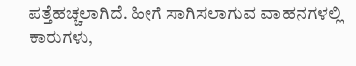ಪತ್ತೆಹಚ್ಚಲಾಗಿದೆ. ಹೀಗೆ ಸಾಗಿಸಲಾಗುವ ವಾಹನಗಳಲ್ಲಿ ಕಾರುಗಳು,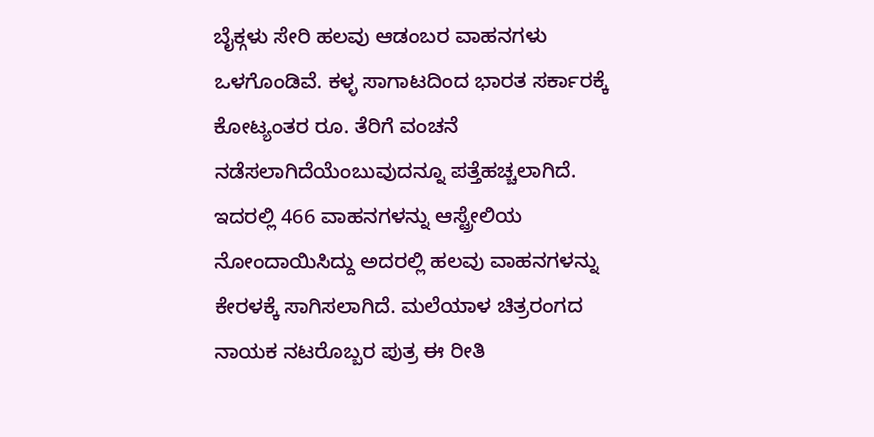ಬೈಕ್ಗಳು ಸೇರಿ ಹಲವು ಆಡಂಬರ ವಾಹನಗಳು ಒಳಗೊಂಡಿವೆ. ಕಳ್ಳ ಸಾಗಾಟದಿಂದ ಭಾರತ ಸರ್ಕಾರಕ್ಕೆ ಕೋಟ್ಯಂತರ ರೂ. ತೆರಿಗೆ ವಂಚನೆ ನಡೆಸಲಾಗಿದೆಯೆಂಬುವುದನ್ನೂ ಪತ್ತೆಹಚ್ಚಲಾಗಿದೆ. ಇದರಲ್ಲಿ 466 ವಾಹನಗಳನ್ನು ಆಸ್ಟ್ರೇಲಿಯ ನೋಂದಾಯಿಸಿದ್ದು ಅದರಲ್ಲಿ ಹಲವು ವಾಹನಗಳನ್ನು ಕೇರಳಕ್ಕೆ ಸಾಗಿಸಲಾಗಿದೆ. ಮಲೆಯಾಳ ಚಿತ್ರರಂಗದ ನಾಯಕ ನಟರೊಬ್ಬರ ಪುತ್ರ ಈ ರೀತಿ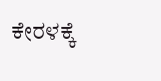ಕೇರಳಕ್ಕೆ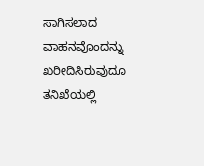ಸಾಗಿಸಲಾದ ವಾಹನವೊಂದನ್ನು ಖರೀದಿಸಿರುವುದೂ ತನಿಖೆಯಲ್ಲಿ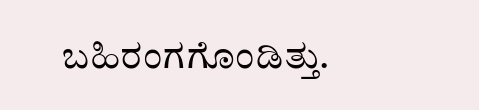ಬಹಿರಂಗಗೊಂಡಿತ್ತು.